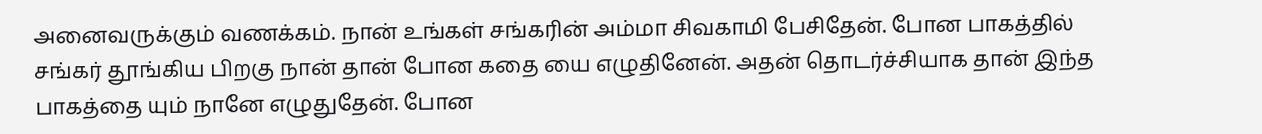அனைவருக்கும் வணக்கம். நான் உங்கள் சங்கரின் அம்மா சிவகாமி பேசிதேன். போன பாகத்தில் சங்கர் தூங்கிய பிறகு நான் தான் போன கதை யை எழுதினேன். அதன் தொடர்ச்சியாக தான் இந்த பாகத்தை யும் நானே எழுதுதேன். போன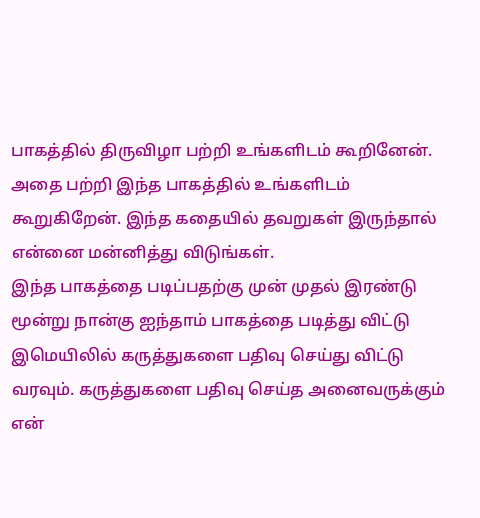பாகத்தில் திருவிழா பற்றி உங்களிடம் கூறினேன். அதை பற்றி இந்த பாகத்தில் உங்களிடம் கூறுகிறேன். இந்த கதையில் தவறுகள் இருந்தால் என்னை மன்னித்து விடுங்கள்.
இந்த பாகத்தை படிப்பதற்கு முன் முதல் இரண்டு மூன்று நான்கு ஐந்தாம் பாகத்தை படித்து விட்டு இமெயிலில் கருத்துகளை பதிவு செய்து விட்டு வரவும். கருத்துகளை பதிவு செய்த அனைவருக்கும் என்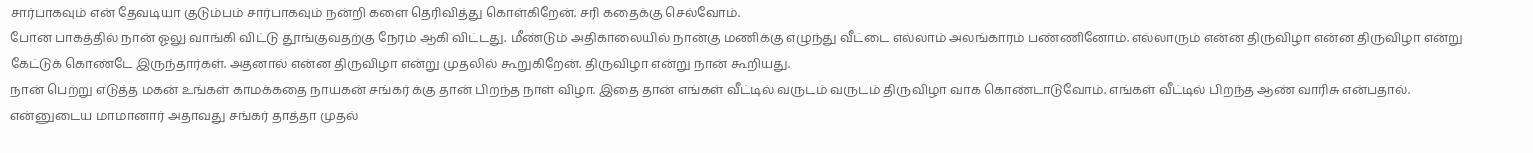சார்பாகவும் என் தேவடியா குடும்பம் சார்பாகவும் நன்றி களை தெரிவித்து கொள்கிறேன். சரி கதைக்கு செல்வோம்.
போன பாகத்தில் நான் ஓலு வாங்கி விட்டு தூங்குவதற்கு நேரம் ஆகி விட்டது. மீண்டும் அதிகாலையில் நான்கு மணிக்கு எழுந்து வீட்டை எல்லாம் அலங்காரம் பண்ணினோம். எல்லாரும் என்ன திருவிழா என்ன திருவிழா என்று கேட்டுக் கொண்டே இருந்தார்கள். அதனால் என்ன திருவிழா என்று முதலில் கூறுகிறேன். திருவிழா என்று நான் கூறியது.
நான் பெற்று எடுத்த மகன் உங்கள் காமக்கதை நாயகன் சங்கர் க்கு தான் பிறந்த நாள் விழா. இதை தான் எங்கள் வீட்டில் வருடம் வருடம் திருவிழா வாக கொண்டாடுவோம். எங்கள் வீட்டில் பிறந்த ஆண் வாரிசு என்பதால். என்னுடைய மாமானார் அதாவது சங்கர் தாத்தா முதல்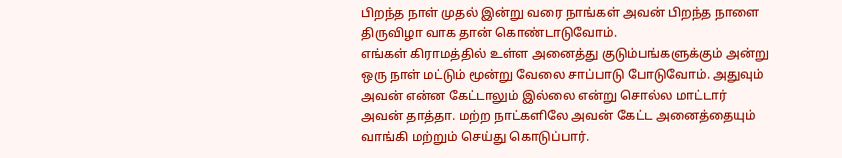பிறந்த நாள் முதல் இன்று வரை நாங்கள் அவன் பிறந்த நாளை திருவிழா வாக தான் கொண்டாடுவோம்.
எங்கள் கிராமத்தில் உள்ள அனைத்து குடும்பங்களுக்கும் அன்று ஒரு நாள் மட்டும் மூன்று வேலை சாப்பாடு போடுவோம். அதுவும் அவன் என்ன கேட்டாலும் இல்லை என்று சொல்ல மாட்டார் அவன் தாத்தா. மற்ற நாட்களிலே அவன் கேட்ட அனைத்தையும் வாங்கி மற்றும் செய்து கொடுப்பார்.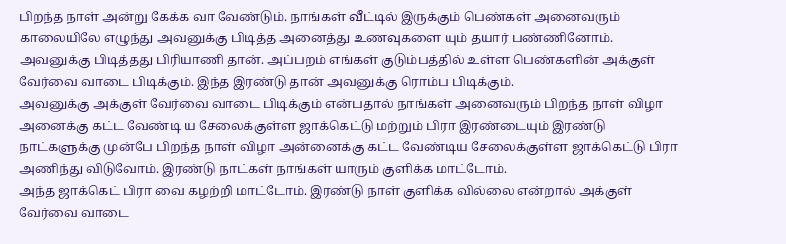பிறந்த நாள் அன்று கேக்க வா வேண்டும். நாங்கள் வீட்டில் இருக்கும் பெண்கள் அனைவரும் காலையிலே எழுந்து அவனுக்கு பிடித்த அனைத்து உணவுகளை யும் தயார் பண்ணினோம். அவனுக்கு பிடித்தது பிரியாணி தான். அப்பறம் எங்கள் குடும்பத்தில் உள்ள பெண்களின் அக்குள் வேர்வை வாடை பிடிக்கும். இந்த இரண்டு தான் அவனுக்கு ரொம்ப பிடிக்கும்.
அவனுக்கு அக்குள் வேர்வை வாடை பிடிக்கும் என்பதால் நாங்கள் அனைவரும் பிறந்த நாள் விழா அனைக்கு கட்ட வேண்டி ய சேலைக்குள்ள ஜாக்கெட்டு மற்றும் பிரா இரண்டையும் இரண்டு நாட்களுக்கு முன்பே பிறந்த நாள் விழா அன்னைக்கு கட்ட வேண்டிய சேலைக்குள்ள ஜாக்கெட்டு பிரா அணிந்து விடுவோம். இரண்டு நாட்கள் நாங்கள் யாரும் குளிக்க மாட்டோம்.
அந்த ஜாக்கெட் பிரா வை கழற்றி மாட்டோம். இரண்டு நாள் குளிக்க வில்லை என்றால் அக்குள் வேர்வை வாடை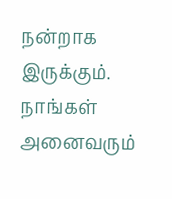நன்றாக இருக்கும். நாங்கள் அனைவரும்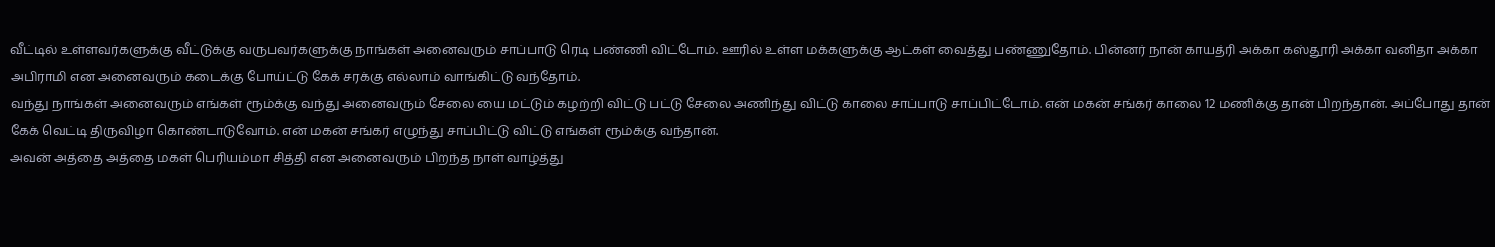வீட்டில் உள்ளவர்களுக்கு வீட்டுக்கு வருபவர்களுக்கு நாங்கள் அனைவரும் சாப்பாடு ரெடி பண்ணி விட்டோம். ஊரில் உள்ள மக்களுக்கு ஆட்கள் வைத்து பண்ணுதோம். பின்னர் நான் காயத்ரி அக்கா கஸ்தூரி அக்கா வனிதா அக்கா அபிராமி என அனைவரும் கடைக்கு போய்ட்டு கேக் சரக்கு எல்லாம் வாங்கிட்டு வந்தோம்.
வந்து நாங்கள் அனைவரும் எங்கள் ரூம்க்கு வந்து அனைவரும் சேலை யை மட்டும் கழற்றி விட்டு பட்டு சேலை அணிந்து விட்டு காலை சாப்பாடு சாப்பிட்டோம். என் மகன் சங்கர் காலை 12 மணிக்கு தான் பிறந்தான். அப்போது தான் கேக் வெட்டி திருவிழா கொண்டாடுவோம். என் மகன் சங்கர் எழுந்து சாப்பிட்டு விட்டு எங்கள் ரூம்க்கு வந்தான்.
அவன் அத்தை அத்தை மகள் பெரியம்மா சித்தி என அனைவரும் பிறந்த நாள் வாழ்த்து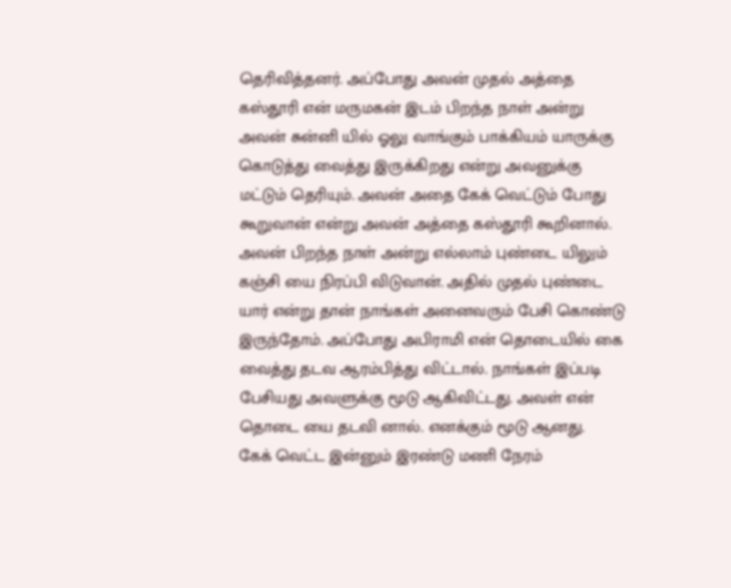தெரிவித்தனர். அப்போது அவன் முதல் அத்தை கஸ்தூரி என் மருமகன் இடம் பிறந்த நாள் அன்று அவன் சுன்னி யில் ஓலு வாங்கும் பாக்கியம் யாருக்கு கொடுத்து வைத்து இருக்கிறது என்று அவனுக்கு மட்டும் தெரியும். அவன் அதை கேக் வெட்டும் போது கூறுவான் என்று அவன் அத்தை கஸ்தூரி கூறினால்.
அவன் பிறந்த நாள் அன்று எல்லாம் புண்டை யிலும் கஞ்சி யை நிரப்பி விடுவான். அதில் முதல் புண்டை யார் என்று தான் நாங்கள் அனைவரும் பேசி கொண்டு இருந்தோம். அப்போது அபிராமி என் தொடையில் கை வைத்து தடவ ஆரம்பித்து விட்டால். நாங்கள் இப்படி பேசியது அவளுக்கு மூடு ஆகிவிட்டது. அவள் என் தொடை யை தடவி னால். எனக்கும் மூடு ஆனது.
கேக் வெட்ட இன்னும் இரண்டு மணி நேரம்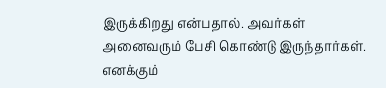இருக்கிறது என்பதால். அவர்கள் அனைவரும் பேசி கொண்டு இருந்தார்கள். எனக்கும்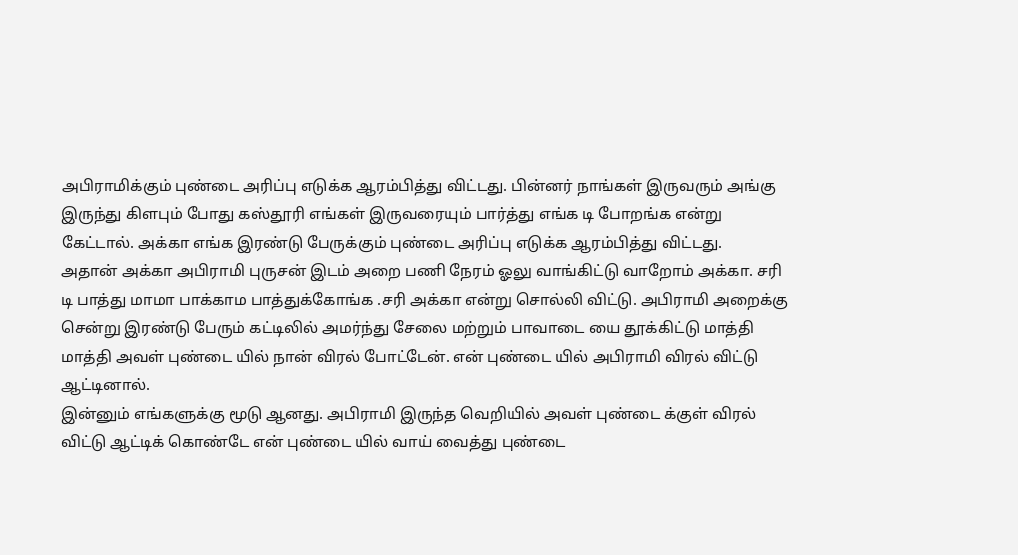அபிராமிக்கும் புண்டை அரிப்பு எடுக்க ஆரம்பித்து விட்டது. பின்னர் நாங்கள் இருவரும் அங்கு இருந்து கிளபும் போது கஸ்தூரி எங்கள் இருவரையும் பார்த்து எங்க டி போறங்க என்று கேட்டால். அக்கா எங்க இரண்டு பேருக்கும் புண்டை அரிப்பு எடுக்க ஆரம்பித்து விட்டது.
அதான் அக்கா அபிராமி புருசன் இடம் அறை பணி நேரம் ஓலு வாங்கிட்டு வாறோம் அக்கா. சரி டி பாத்து மாமா பாக்காம பாத்துக்கோங்க .சரி அக்கா என்று சொல்லி விட்டு. அபிராமி அறைக்கு சென்று இரண்டு பேரும் கட்டிலில் அமர்ந்து சேலை மற்றும் பாவாடை யை தூக்கிட்டு மாத்தி மாத்தி அவள் புண்டை யில் நான் விரல் போட்டேன். என் புண்டை யில் அபிராமி விரல் விட்டு ஆட்டினால்.
இன்னும் எங்களுக்கு மூடு ஆனது. அபிராமி இருந்த வெறியில் அவள் புண்டை க்குள் விரல் விட்டு ஆட்டிக் கொண்டே என் புண்டை யில் வாய் வைத்து புண்டை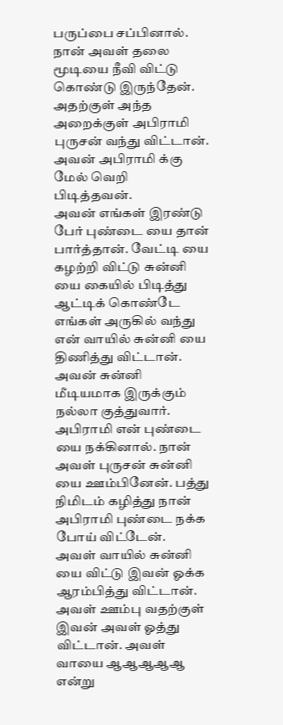பருப்பை சப்பினால். நான் அவள் தலை மூடியை நீவி விட்டு கொண்டு இருந்தேன். அதற்குள் அந்த அறைக்குள் அபிராமி புருசன் வந்து விட்டான். அவன் அபிராமி க்கு மேல் வெறி பிடித்தவன்.
அவன் எங்கள் இரண்டு பேர் புண்டை யை தான் பார்த்தான். வேட்டி யை கழற்றி விட்டு சுன்னி யை கையில் பிடித்து ஆட்டிக் கொண்டே எங்கள் அருகில் வந்து என் வாயில் சுன்னி யை திணித்து விட்டான். அவன் சுன்னி மீடியமாக இருக்கும் நல்லா குத்துவார். அபிராமி என் புண்டை யை நக்கினால். நான் அவள் புருசன் சுன்னி யை ஊம்பினேன். பத்து நிமிடம் கழித்து நான் அபிராமி புண்டை நக்க போய் விட்டேன்.
அவள் வாயில் சுன்னி யை விட்டு இவன் ஓக்க ஆரம்பித்து விட்டான். அவள் ஊம்பு வதற்குள் இவன் அவள் ஓத்து விட்டான். அவள் வாயை ஆஆஆஆஆ என்று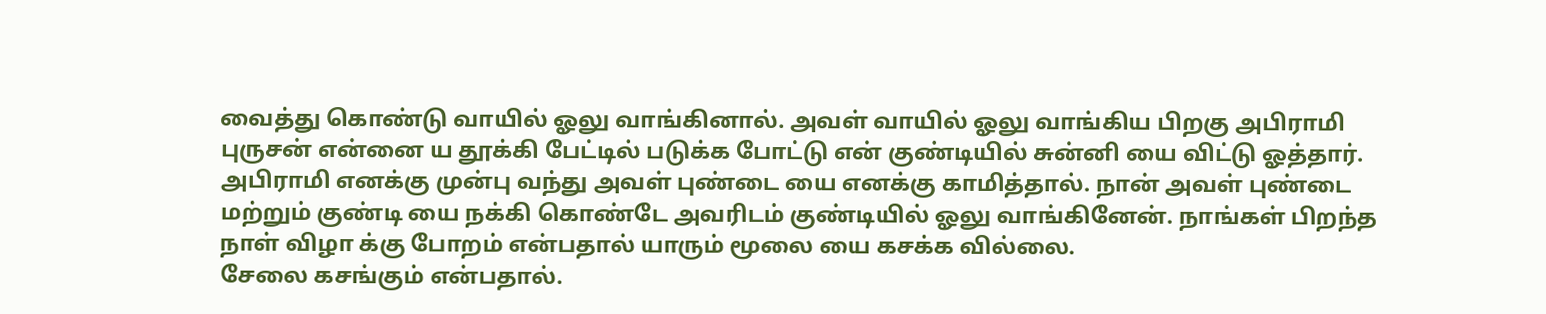வைத்து கொண்டு வாயில் ஓலு வாங்கினால். அவள் வாயில் ஓலு வாங்கிய பிறகு அபிராமி புருசன் என்னை ய தூக்கி பேட்டில் படுக்க போட்டு என் குண்டியில் சுன்னி யை விட்டு ஓத்தார்.
அபிராமி எனக்கு முன்பு வந்து அவள் புண்டை யை எனக்கு காமித்தால். நான் அவள் புண்டை மற்றும் குண்டி யை நக்கி கொண்டே அவரிடம் குண்டியில் ஓலு வாங்கினேன். நாங்கள் பிறந்த நாள் விழா க்கு போறம் என்பதால் யாரும் மூலை யை கசக்க வில்லை.
சேலை கசங்கும் என்பதால்.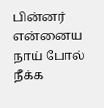பின்னர் என்னைய நாய் போல் நீக்க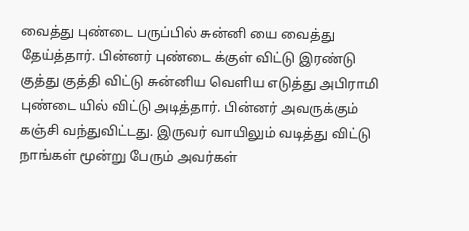வைத்து புண்டை பருப்பில் சுன்னி யை வைத்து தேய்த்தார். பின்னர் புண்டை க்குள் விட்டு இரண்டு குத்து குத்தி விட்டு சுன்னிய வெளிய எடுத்து அபிராமி புண்டை யில் விட்டு அடித்தார். பின்னர் அவருக்கும் கஞ்சி வந்துவிட்டது. இருவர் வாயிலும் வடித்து விட்டு நாங்கள் மூன்று பேரும் அவர்கள்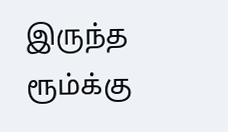இருந்த ரூம்க்கு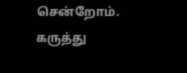சென்றோம்.
கருத்து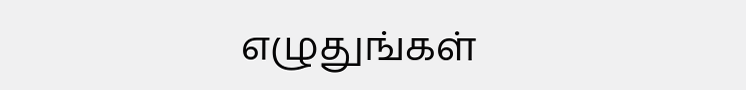எழுதுங்கள்